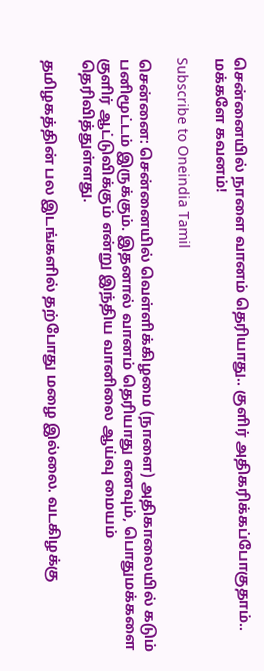சென்னையில் நாளை வானம் தெரியாது.. குளிர் அதிகரிக்கப்போகுதாம்.. மக்களே கவனம்!

Subscribe to Oneindia Tamil

சென்னை: சென்னையில் வெள்ளிக்கிழமை (நாளை) அதிகாலையில் கடும் பனிமூட்டம் இருக்கும். இதனால் வானம் தெரியாது எனவும், பொதுமக்களை குளிர் ஆட்டுவிக்கும் என்று இந்திய வானிலை ஆய்வு மையம் தெரிவித்துள்ளது.

தமிழகத்தின் பல இடங்களில் தற்போது மழை இல்லை. வடகிழக்கு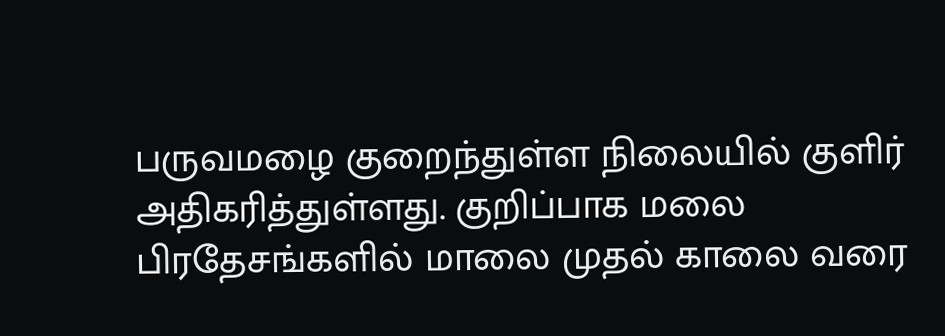பருவமழை குறைந்துள்ள நிலையில் குளிர் அதிகரித்துள்ளது. குறிப்பாக மலை பிரதேசங்களில் மாலை முதல் காலை வரை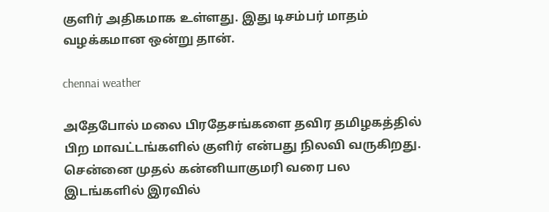குளிர் அதிகமாக உள்ளது. இது டிசம்பர் மாதம் வழக்கமான ஒன்று தான்.

chennai weather

அதேபோல் மலை பிரதேசங்களை தவிர தமிழகத்தில் பிற மாவட்டங்களில் குளிர் என்பது நிலவி வருகிறது. சென்னை முதல் கன்னியாகுமரி வரை பல இடங்களில் இரவில்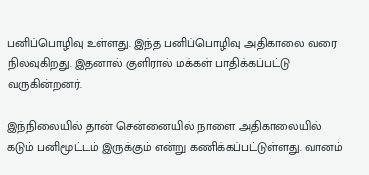பனிப்பொழிவு உள்ளது. இந்த பனிப்பொழிவு அதிகாலை வரை நிலவுகிறது. இதனால் குளிரால் மக்கள் பாதிக்கப்பட்டு வருகின்றனர்.

இந்நிலையில் தான் சென்னையில் நாளை அதிகாலையில் கடும் பனிமூட்டம் இருக்கும் என்று கணிக்கப்பட்டுள்ளது. வானம்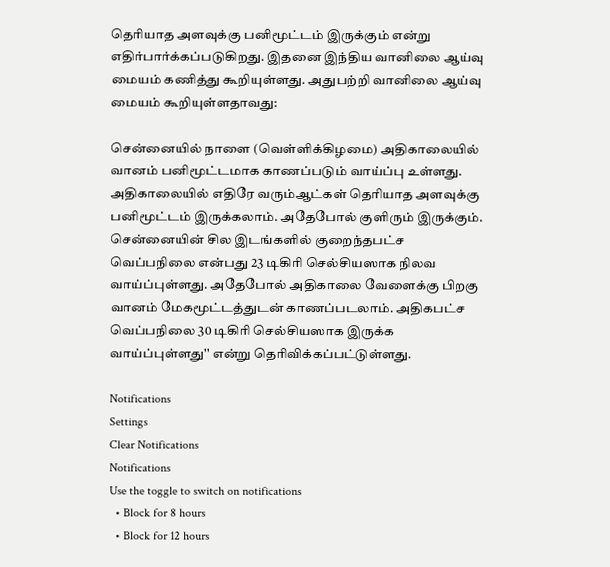தெரியாத அளவுக்கு பனிமூட்டம் இருக்கும் என்று எதிர்பார்க்கப்படுகிறது. இதனை இந்திய வானிலை ஆய்வு மையம் கணித்து கூறியுள்ளது. அதுபற்றி வானிலை ஆய்வு மையம் கூறியுள்ளதாவது:

சென்னையில் நாளை (வெள்ளிக்கிழமை) அதிகாலையில் வானம் பனிமூட்டமாக காணப்படும் வாய்ப்பு உள்ளது. அதிகாலையில் எதிரே வரும்ஆட்கள் தெரியாத அளவுக்கு பனிமூட்டம் இருக்கலாம். அதேபோல் குளிரும் இருக்கும். சென்னையின் சில இடங்களில் குறைந்தபட்ச வெப்பநிலை என்பது 23 டிகிரி செல்சியஸாக நிலவ வாய்ப்புள்ளது. அதேபோல் அதிகாலை வேளைக்கு பிறகு வானம் மேகமூட்டத்துடன் காணப்படலாம். அதிகபட்ச வெப்பநிலை 30 டிகிரி செல்சியஸாக இருக்க வாய்ப்புள்ளது'' என்று தெரிவிக்கப்பட்டுள்ளது.

Notifications
Settings
Clear Notifications
Notifications
Use the toggle to switch on notifications
  • Block for 8 hours
  • Block for 12 hours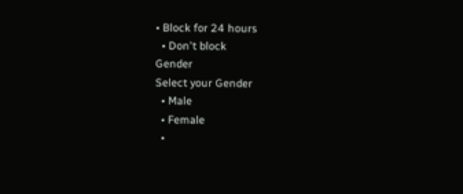• Block for 24 hours
  • Don't block
Gender
Select your Gender
  • Male
  • Female
  •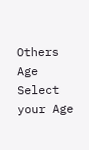Others
Age
Select your Age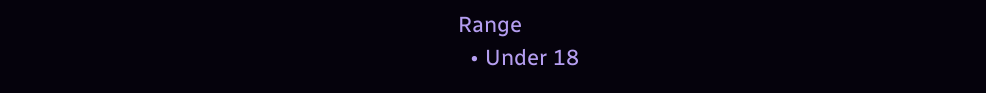Range
  • Under 18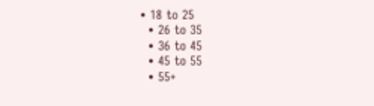• 18 to 25
  • 26 to 35
  • 36 to 45
  • 45 to 55
  • 55+